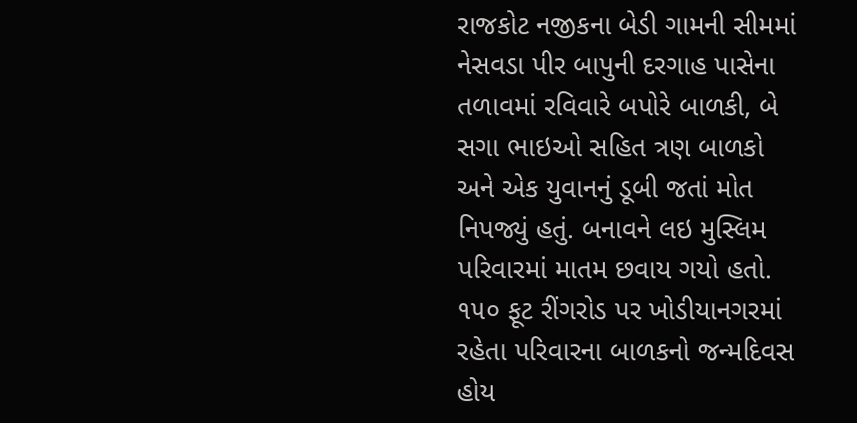રાજકોટ નજીકના બેડી ગામની સીમમાં નેસવડા પીર બાપુની દરગાહ પાસેના તળાવમાં રવિવારે બપોરે બાળકી, બે સગા ભાઇઓ સહિત ત્રણ બાળકો અને એક યુવાનનું ડૂબી જતાં મોત નિપજ્યું હતું. બનાવને લઇ મુસ્લિમ પરિવારમાં માતમ છવાય ગયો હતો.
૧૫૦ ફૂટ રીંગરોડ પર ખોડીયાનગરમાં રહેતા પરિવારના બાળકનો જન્મદિવસ હોય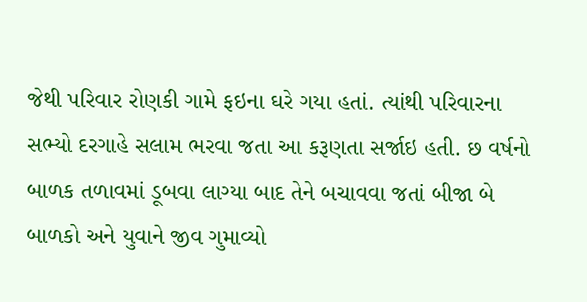જેથી પરિવાર રોણકી ગામે ફઇના ઘરે ગયા હતાં. ત્યાંથી પરિવારના સભ્યો દરગાહે સલામ ભરવા જતા આ કરૂણતા સર્જાઇ હતી. છ વર્ષનો બાળક તળાવમાં ડૂબવા લાગ્યા બાદ તેને બચાવવા જતાં બીજા બે બાળકો અને યુવાને જીવ ગુમાવ્યો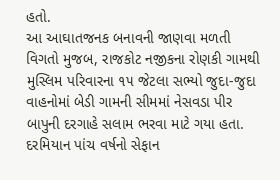હતો.
આ આઘાતજનક બનાવની જાણવા મળતી વિગતો મુજબ, રાજકોટ નજીકના રોણકી ગામથી મુસ્લિમ પરિવારના ૧૫ જેટલા સભ્યો જુદા-જુદા વાહનોમાં બેડી ગામની સીમમાં નેસવડા પીર બાપુની દરગાહે સલામ ભરવા માટે ગયા હતા. દરમિયાન પાંચ વર્ષનો સેફાન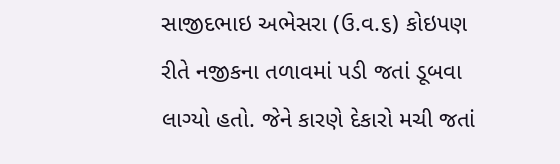સાજીદભાઇ અભેસરા (ઉ.વ.૬) કોઇપણ રીતે નજીકના તળાવમાં પડી જતાં ડૂબવા લાગ્યો હતો. જેને કારણે દેકારો મચી જતાં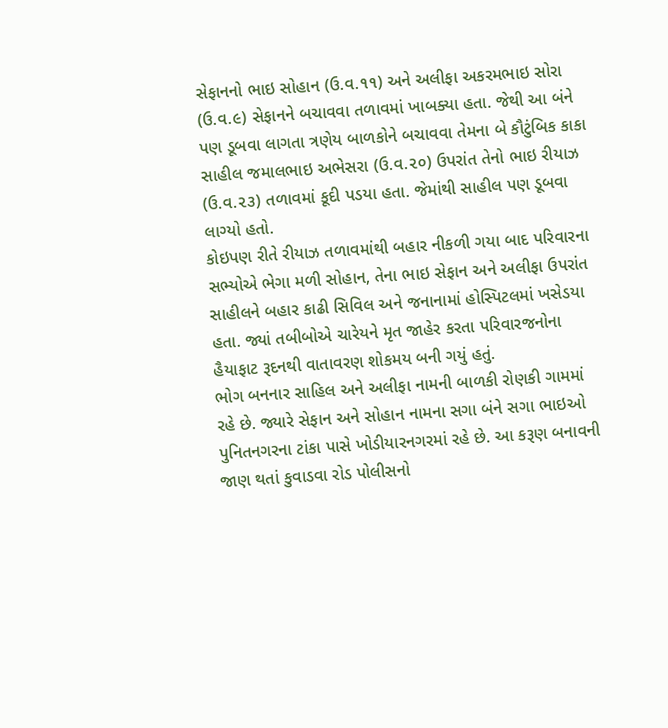સેફાનનો ભાઇ સોહાન (ઉ.વ.૧૧) અને અલીફા અકરમભાઇ સોરા (ઉ.વ.૯) સેફાનને બચાવવા તળાવમાં ખાબક્યા હતા. જેથી આ બંને પણ ડૂબવા લાગતા ત્રણેય બાળકોને બચાવવા તેમના બે કૌટુંબિક કાકા સાહીલ જમાલભાઇ અભેસરા (ઉ.વ.૨૦) ઉપરાંત તેનો ભાઇ રીયાઝ (ઉ.વ.૨૩) તળાવમાં કૂદી પડયા હતા. જેમાંથી સાહીલ પણ ડૂબવા લાગ્યો હતો.
કોઇપણ રીતે રીયાઝ તળાવમાંથી બહાર નીકળી ગયા બાદ પરિવારના સભ્યોએ ભેગા મળી સોહાન, તેના ભાઇ સેફાન અને અલીફા ઉપરાંત સાહીલને બહાર કાઢી સિવિલ અને જનાનામાં હોસ્પિટલમાં ખસેડયા હતા. જ્યાં તબીબોએ ચારેયને મૃત જાહેર કરતા પરિવારજનોના હૈયાફાટ રૂદનથી વાતાવરણ શોકમય બની ગયું હતું.
ભોગ બનનાર સાહિલ અને અલીફા નામની બાળકી રોણકી ગામમાં રહે છે. જ્યારે સેફાન અને સોહાન નામના સગા બંને સગા ભાઇઓ પુનિતનગરના ટાંકા પાસે ખોડીયારનગરમાં રહે છે. આ કરૂણ બનાવની જાણ થતાં કુવાડવા રોડ પોલીસનો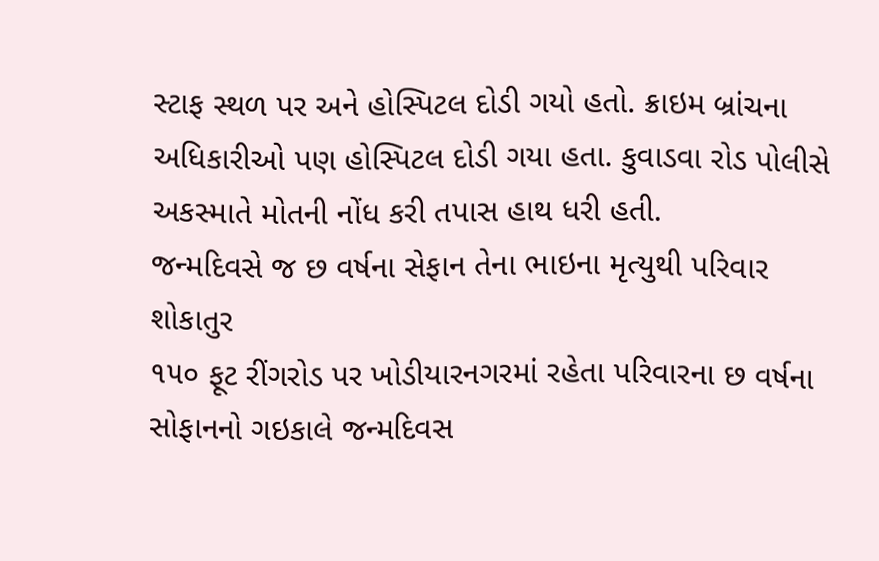સ્ટાફ સ્થળ પર અને હોસ્પિટલ દોડી ગયો હતો. ક્રાઇમ બ્રાંચના અધિકારીઓ પણ હોસ્પિટલ દોડી ગયા હતા. કુવાડવા રોડ પોલીસે અકસ્માતે મોતની નોંધ કરી તપાસ હાથ ધરી હતી.
જન્મદિવસે જ છ વર્ષના સેફાન તેના ભાઇના મૃત્યુથી પરિવાર શોકાતુર
૧૫૦ ફૂટ રીંગરોડ પર ખોડીયારનગરમાં રહેતા પરિવારના છ વર્ષના સોફાનનો ગઇકાલે જન્મદિવસ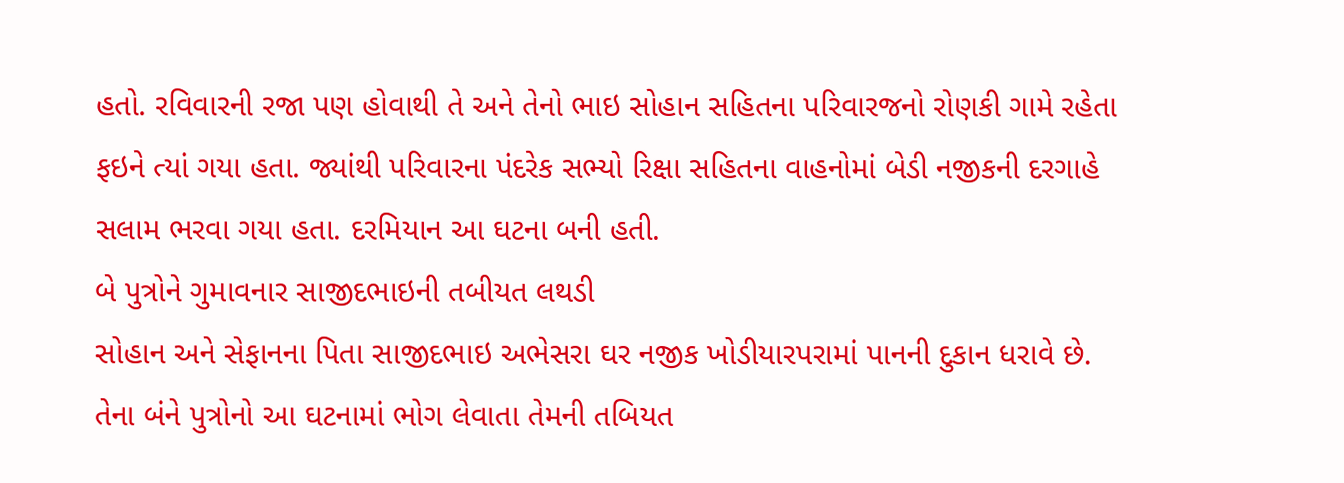હતો. રવિવારની રજા પણ હોવાથી તે અને તેનો ભાઇ સોહાન સહિતના પરિવારજનો રોણકી ગામે રહેતા ફઇને ત્યાં ગયા હતા. જ્યાંથી પરિવારના પંદરેક સભ્યો રિક્ષા સહિતના વાહનોમાં બેડી નજીકની દરગાહે સલામ ભરવા ગયા હતા. દરમિયાન આ ઘટના બની હતી.
બે પુત્રોને ગુમાવનાર સાજીદભાઇની તબીયત લથડી
સોહાન અને સેફાનના પિતા સાજીદભાઇ અભેસરા ઘર નજીક ખોડીયારપરામાં પાનની દુકાન ધરાવે છે. તેના બંને પુત્રોનો આ ઘટનામાં ભોગ લેવાતા તેમની તબિયત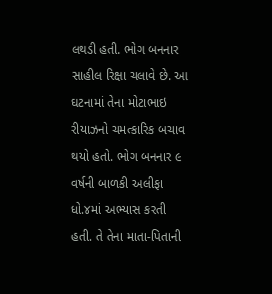લથડી હતી. ભોગ બનનાર સાહીલ રિક્ષા ચલાવે છે. આ ઘટનામાં તેના મોટાભાઇ રીયાઝનો ચમત્કારિક બચાવ થયો હતો. ભોગ બનનાર ૯ વર્ષની બાળકી અલીફા ધો.૪માં અભ્યાસ કરતી હતી. તે તેના માતા-પિતાની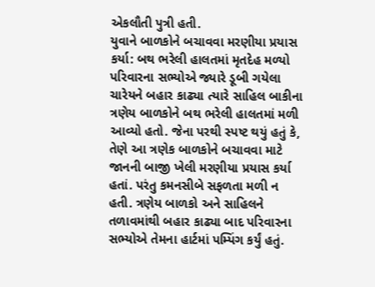એકલૌતી પુત્રી હતી.
યુવાને બાળકોને બચાવવા મરણીયા પ્રયાસ કર્યા: બથ ભરેલી હાલતમાં મૃતદેહ મળ્યો
પરિવારના સભ્યોએ જ્યારે ડૂબી ગયેલા ચારેયને બહાર કાઢ્યા ત્યારે સાહિલ બાકીના ત્રણેય બાળકોને બથ ભરેલી હાલતમાં મળી આવ્યો હતો. જેના પરથી સ્પષ્ટ થયું હતું કે, તેણે આ ત્રણેક બાળકોને બચાવવા માટે જાનની બાજી ખેલી મરણીયા પ્રયાસ કર્યા હતાં. પરંતુ કમનસીબે સફળતા મળી ન હતી. ત્રણેય બાળકો અને સાહિલને તળાવમાંથી બહાર કાઢ્યા બાદ પરિવારના સભ્યોએ તેમના હાર્ટમાં પમ્પિંગ કર્યું હતું.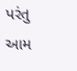પરંતુ આમ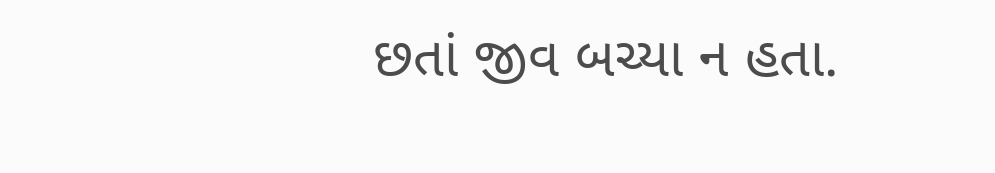છતાં જીવ બચ્યા ન હતા.